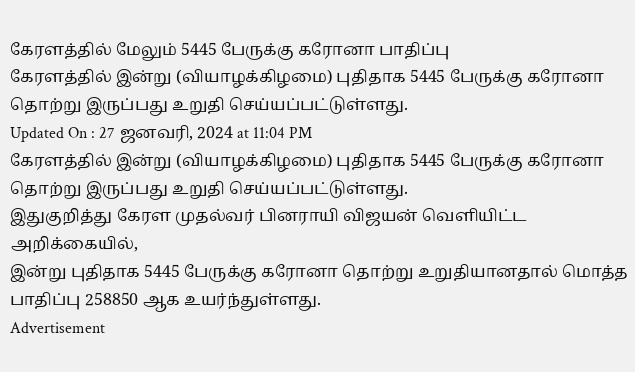கேரளத்தில் மேலும் 5445 பேருக்கு கரோனா பாதிப்பு
கேரளத்தில் இன்று (வியாழக்கிழமை) புதிதாக 5445 பேருக்கு கரோனா தொற்று இருப்பது உறுதி செய்யப்பட்டுள்ளது.
Updated On : 27 ஜனவரி, 2024 at 11:04 PM
கேரளத்தில் இன்று (வியாழக்கிழமை) புதிதாக 5445 பேருக்கு கரோனா தொற்று இருப்பது உறுதி செய்யப்பட்டுள்ளது.
இதுகுறித்து கேரள முதல்வர் பினராயி விஜயன் வெளியிட்ட அறிக்கையில்,
இன்று புதிதாக 5445 பேருக்கு கரோனா தொற்று உறுதியானதால் மொத்த பாதிப்பு 258850 ஆக உயர்ந்துள்ளது.
Advertisement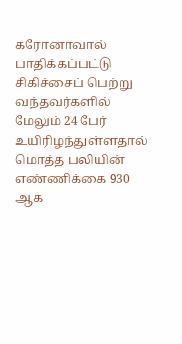கரோனாவால் பாதிக்கப்பட்டு சிகிச்சைப் பெற்று வந்தவர்களில் மேலும் 24 பேர் உயிரிழந்துள்ளதால் மொத்த பலியின் எண்ணிக்கை 930 ஆக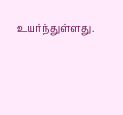உயர்ந்துள்ளது.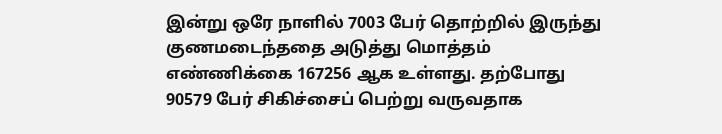இன்று ஒரே நாளில் 7003 பேர் தொற்றில் இருந்து குணமடைந்ததை அடுத்து மொத்தம் எண்ணிக்கை 167256 ஆக உள்ளது. தற்போது 90579 பேர் சிகிச்சைப் பெற்று வருவதாக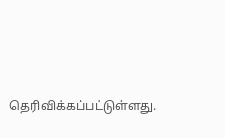தெரிவிக்கப்பட்டுள்ளது.